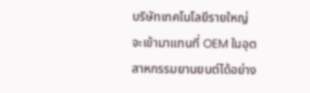บริษัทเทคโนโลยีรายใหญ่จะเข้ามาแทนที่ OEM ในอุตสาหกรรมยานยนต์ได้อย่าง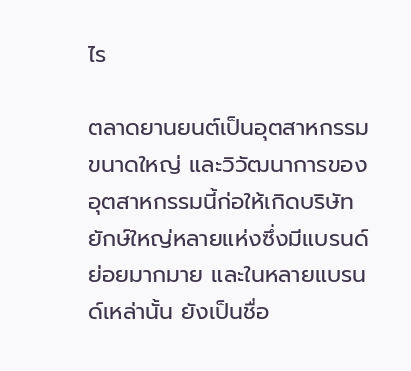ไร

ตลาดยานยนต์เป็นอุตสาหกรรมขนาดใหญ่ และวิวัฒนาการของอุตสาหกรรมนี้ก่อให้เกิดบริษัทยักษ์ใหญ่หลายแห่งซึ่งมีแบรนด์ย่อยมากมาย และในหลายแบรนด์เหล่านั้น ยังเป็นชื่อ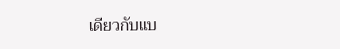เดียวกับแบ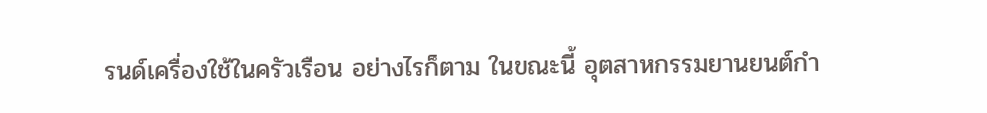รนด์เครื่องใช้ในครัวเรือน อย่างไรก็ตาม ในขณะนี้ อุตสาหกรรมยานยนต์กำ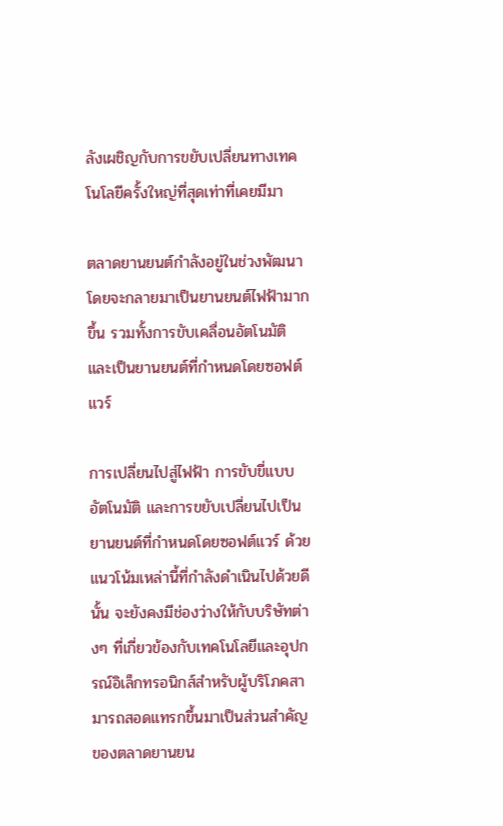ลังเผชิญกับการขยับเปลี่ยนทางเทคโนโลยีครั้งใหญ่ที่สุดเท่าที่เคยมีมา

ตลาดยานยนต์กำลังอยู่ในช่วงพัฒนา โดยจะกลายมาเป็นยานยนต์ไฟฟ้ามากขึ้น รวมทั้งการขับเคลื่อนอัตโนมัติ และเป็นยานยนต์ที่กำหนดโดยซอฟต์แวร์

การเปลี่ยนไปสู่ไฟฟ้า การขับขี่แบบอัตโนมัติ และการขยับเปลี่ยนไปเป็นยานยนต์ที่กำหนดโดยซอฟต์แวร์ ด้วยแนวโน้มเหล่านี้ที่กำลังดำเนินไปด้วยดีนั้น จะยังคงมีช่องว่างให้กับบริษัทต่างๆ ที่เกี่ยวข้องกับเทคโนโลยีและอุปกรณ์อิเล็กทรอนิกส์สำหรับผู้บริโภคสามารถสอดแทรกขึ้นมาเป็นส่วนสำคัญของตลาดยานยน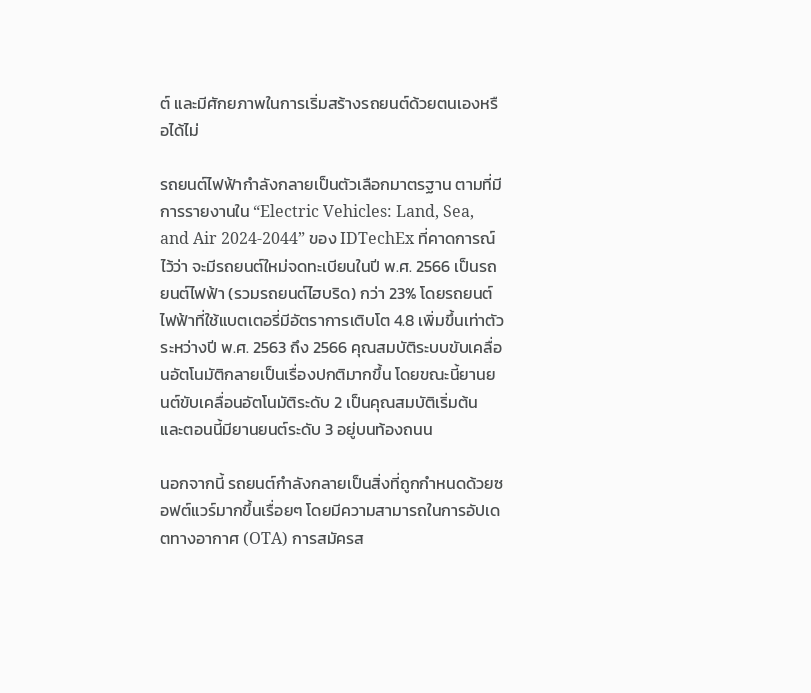ต์ และมีศักยภาพในการเริ่มสร้างรถยนต์ด้วยตนเองหรือได้ไม่

รถยนต์ไฟฟ้ากำลังกลายเป็นตัวเลือกมาตรฐาน ตามที่มีการรายงานใน “Electric Vehicles: Land, Sea, and Air 2024-2044” ของ IDTechEx ที่คาดการณ์ไว้ว่า จะมีรถยนต์ใหม่จดทะเบียนในปี พ.ศ. 2566 เป็นรถยนต์ไฟฟ้า (รวมรถยนต์ไฮบริด) กว่า 23% โดยรถยนต์ไฟฟ้าที่ใช้แบตเตอรี่มีอัตราการเติบโต 4.8 เพิ่มขึ้นเท่าตัวระหว่างปี พ.ศ. 2563 ถึง 2566 คุณสมบัติระบบขับเคลื่อนอัตโนมัติกลายเป็นเรื่องปกติมากขึ้น โดยขณะนี้ยานยนต์ขับเคลื่อนอัตโนมัติระดับ 2 เป็นคุณสมบัติเริ่มต้น และตอนนี้มียานยนต์ระดับ 3 อยู่บนท้องถนน

นอกจากนี้ รถยนต์กำลังกลายเป็นสิ่งที่ถูกกำหนดด้วยซอฟต์แวร์มากขึ้นเรื่อยๆ โดยมีความสามารถในการอัปเดตทางอากาศ (OTA) การสมัครส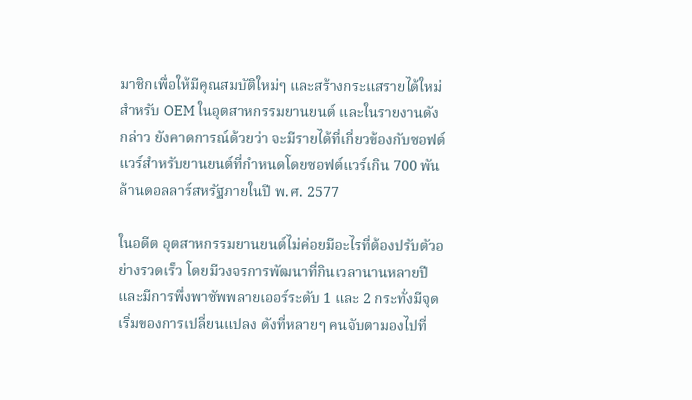มาชิกเพื่อให้มีคุณสมบัติใหม่ๆ และสร้างกระแสรายได้ใหม่สำหรับ OEM ในอุตสาหกรรมยานยนต์ และในรายงานดังกล่าว ยังคาดการณ์ด้วยว่า จะมีรายได้ที่เกี่ยวข้องกับซอฟต์แวร์สำหรับยานยนต์ที่กำหนดโดยซอฟต์แวร์เกิน 700 พันล้านดอลลาร์สหรัฐภายในปี พ.ศ. 2577

ในอดีต อุตสาหกรรมยานยนต์ไม่ค่อยมีอะไรที่ต้องปรับตัวอย่างรวดเร็ว โดยมีวงจรการพัฒนาที่กินเวลานานหลายปี และมีการพึ่งพาซัพพลายเออร์ระดับ 1 และ 2 กระทั่งมีจุดเริ่มของการเปลี่ยนแปลง ดังที่หลายๆ คนจับตามองไปที่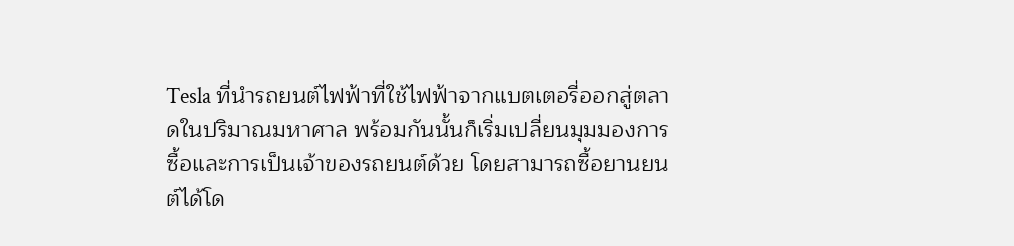Tesla ที่นำรถยนต์ไฟฟ้าที่ใช้ไฟฟ้าจากแบตเตอรี่ออกสู่ตลาดในปริมาณมหาศาล พร้อมกันนั้นก็เริ่มเปลี่ยนมุมมองการซื้อและการเป็นเจ้าของรถยนต์ด้วย โดยสามารถซื้อยานยนต์ได้โด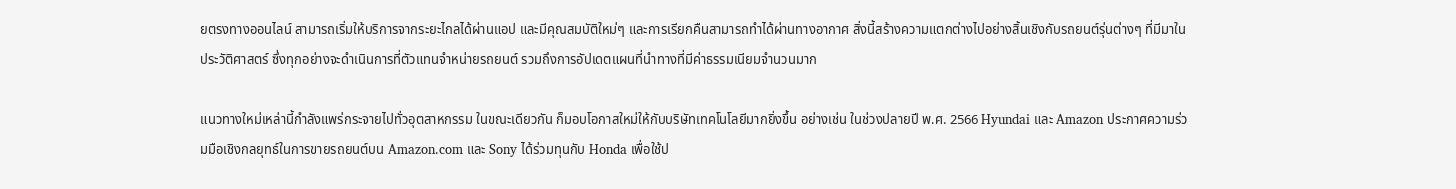ยตรงทางออนไลน์ สามารถเริ่มให้บริการจากระยะไกลได้ผ่านแอป และมีคุณสมบัติใหม่ๆ และการเรียกคืนสามารถทำได้ผ่านทางอากาศ สิ่งนี้สร้างความแตกต่างไปอย่างสิ้นเชิงกับรถยนต์รุ่นต่างๆ ที่มีมาในประวัติศาสตร์ ซึ่งทุกอย่างจะดำเนินการที่ตัวแทนจำหน่ายรถยนต์ รวมถึงการอัปเดตแผนที่นำทางที่มีค่าธรรมเนียมจำนวนมาก

แนวทางใหม่เหล่านี้กำลังแพร่กระจายไปทั่วอุตสาหกรรม ในขณะเดียวกัน ก็มอบโอกาสใหม่ให้กับบริษัทเทคโนโลยีมากยิ่งขึ้น อย่างเช่น ในช่วงปลายปี พ.ศ. 2566 Hyundai และ Amazon ประกาศความร่วมมือเชิงกลยุทธ์ในการขายรถยนต์บน Amazon.com และ Sony ได้ร่วมทุนกับ Honda เพื่อใช้ป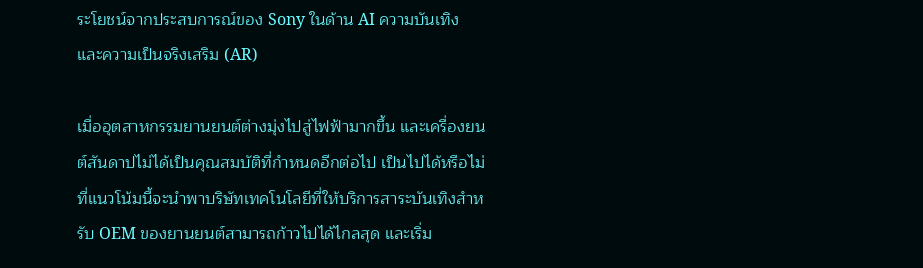ระโยชน์จากประสบการณ์ของ Sony ในด้าน AI ความบันเทิง และความเป็นจริงเสริม (AR)

เมื่ออุตสาหกรรมยานยนต์ต่างมุ่งไปสู่ไฟฟ้ามากขึ้น และเครื่องยนต์สันดาปไม่ได้เป็นคุณสมบัติที่กำหนดอีกต่อไป เป็นไปได้หรือไม่ที่แนวโน้มนี้จะนำพาบริษัทเทคโนโลยีที่ให้บริการสาระบันเทิงสำหรับ OEM ของยานยนต์สามารถก้าวไปได้ไกลสุด และเริ่ม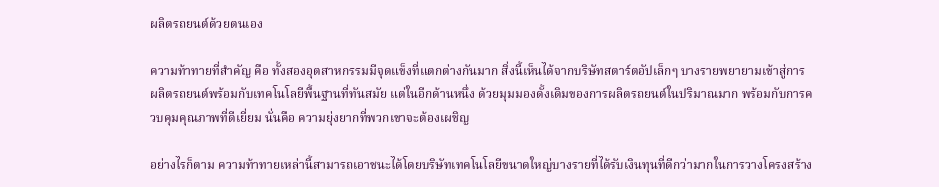ผลิตรถยนต์ด้วยตนเอง

ความท้าทายที่สำคัญ คือ ทั้งสองอุตสาหกรรมมีจุดแข็งที่แตกต่างกันมาก สิ่งนี้เห็นได้จากบริษัทสตาร์ตอัปเล็กๆ บางรายพยายามเข้าสู่การผลิตรถยนต์พร้อมกับเทคโนโลยีพื้นฐานที่ทันสมัย แต่ในอีกด้านหนึ่ง ด้วยมุมมองดั้งเดิมของการผลิตรถยนต์ในปริมาณมาก พร้อมกับการควบคุมคุณภาพที่ดีเยี่ยม นั่นคือ ความยุ่งยากที่พวกเขาจะต้องเผชิญ

อย่างไรก็ตาม ความท้าทายเหล่านี้สามารถเอาชนะได้โดยบริษัทเทคโนโลยีขนาดใหญ่บางรายที่ได้รับเงินทุนที่ดีกว่ามากในการวางโครงสร้าง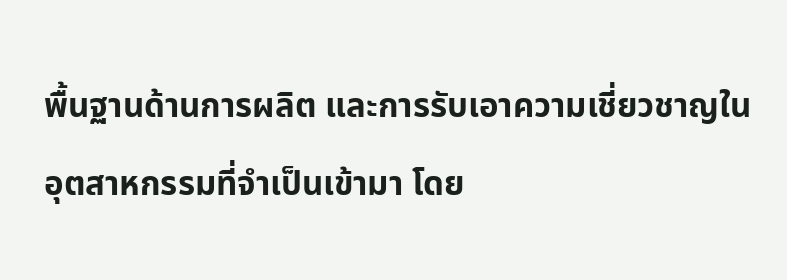พื้นฐานด้านการผลิต และการรับเอาความเชี่ยวชาญในอุตสาหกรรมที่จำเป็นเข้ามา โดย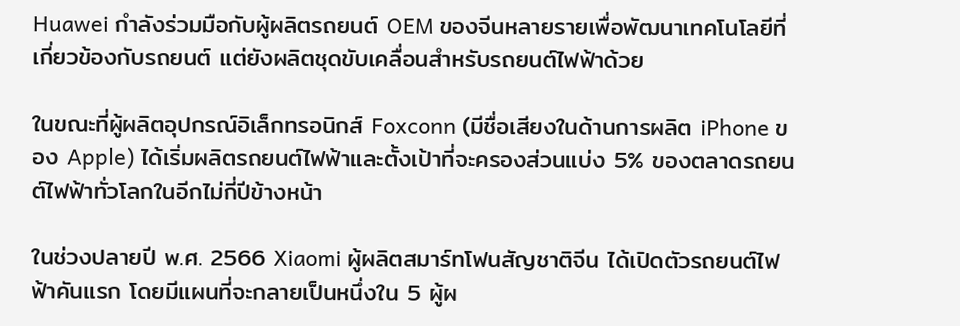Huawei กำลังร่วมมือกับผู้ผลิตรถยนต์ OEM ของจีนหลายรายเพื่อพัฒนาเทคโนโลยีที่เกี่ยวข้องกับรถยนต์ แต่ยังผลิตชุดขับเคลื่อนสำหรับรถยนต์ไฟฟ้าด้วย

ในขณะที่ผู้ผลิตอุปกรณ์อิเล็กทรอนิกส์ Foxconn (มีชื่อเสียงในด้านการผลิต iPhone ของ Apple) ได้เริ่มผลิตรถยนต์ไฟฟ้าและตั้งเป้าที่จะครองส่วนแบ่ง 5% ของตลาดรถยนต์ไฟฟ้าทั่วโลกในอีกไม่กี่ปีข้างหน้า

ในช่วงปลายปี พ.ศ. 2566 Xiaomi ผู้ผลิตสมาร์ทโฟนสัญชาติจีน ได้เปิดตัวรถยนต์ไฟฟ้าคันแรก โดยมีแผนที่จะกลายเป็นหนึ่งใน 5 ผู้ผ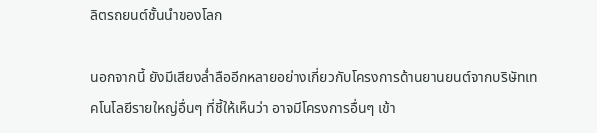ลิตรถยนต์ชั้นนำของโลก

นอกจากนี้ ยังมีเสียงล่ำลืออีกหลายอย่างเกี่ยวกับโครงการด้านยานยนต์จากบริษัทเทคโนโลยีรายใหญ่อื่นๆ ที่ชี้ให้เห็นว่า อาจมีโครงการอื่นๆ เข้า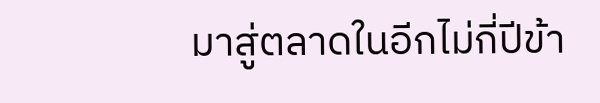มาสู่ตลาดในอีกไม่กี่ปีข้า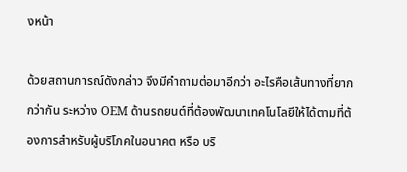งหน้า

ด้วยสถานการณ์ดังกล่าว จึงมีคำถามต่อมาอีกว่า อะไรคือเส้นทางที่ยากกว่ากัน ระหว่าง OEM ด้านรถยนต์ที่ต้องพัฒนาเทคโนโลยีให้ได้ตามที่ต้องการสำหรับผู้บริโภคในอนาคต หรือ บริ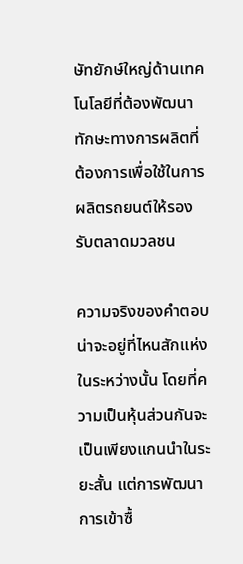ษัทยักษ์ใหญ่ด้านเทคโนโลยีที่ต้องพัฒนาทักษะทางการผลิตที่ต้องการเพื่อใช้ในการผลิตรถยนต์ให้รองรับตลาดมวลชน

ความจริงของคำตอบน่าจะอยู่ที่ไหนสักแห่งในระหว่างนั้น โดยที่ความเป็นหุ้นส่วนกันจะเป็นเพียงแกนนำในระยะสั้น แต่การพัฒนา การเข้าซื้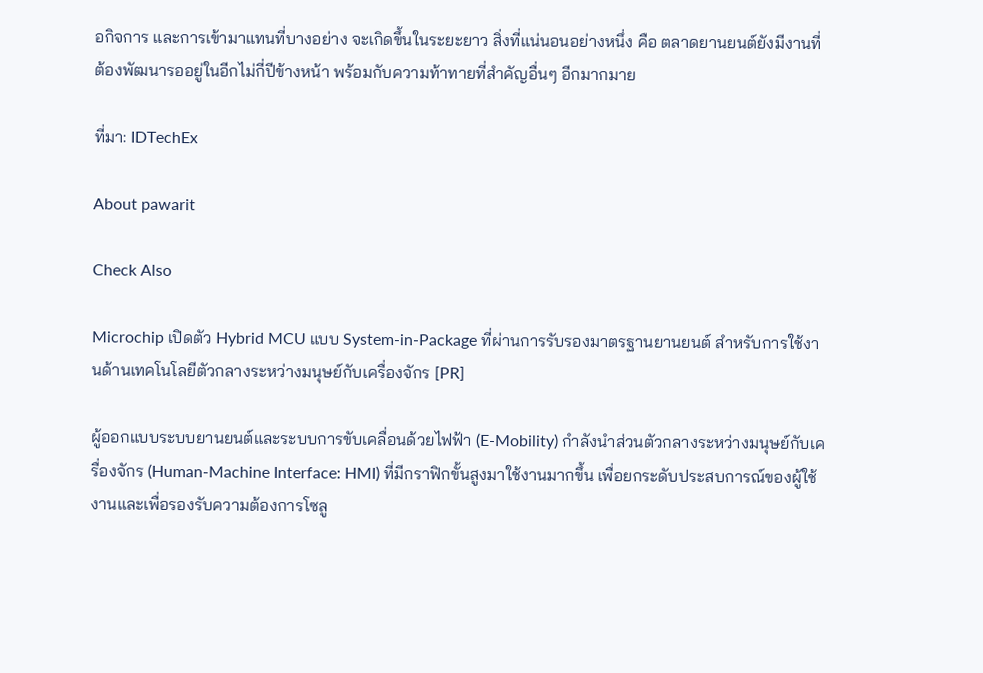อกิจการ และการเข้ามาแทนที่บางอย่าง จะเกิดขึ้นในระยะยาว สิ่งที่แน่นอนอย่างหนึ่ง คือ ตลาดยานยนต์ยังมีงานที่ต้องพัฒนารออยู่ในอีกไม่กี่ปีข้างหน้า พร้อมกับความท้าทายที่สำคัญอื่นๆ อีกมากมาย

ที่มา: IDTechEx

About pawarit

Check Also

Microchip เปิดตัว Hybrid MCU แบบ System-in-Package ที่ผ่านการรับรองมาตรฐานยานยนต์ สำหรับการใช้งานด้านเทคโนโลยีตัวกลางระหว่างมนุษย์กับเครื่องจักร [PR]

ผู้ออกแบบระบบยานยนต์และระบบการขับเคลื่อนด้วยไฟฟ้า (E-Mobility) กำลังนำส่วนตัวกลางระหว่างมนุษย์กับเครื่องจักร (Human-Machine Interface: HMI) ที่มีกราฟิกขั้นสูงมาใช้งานมากขึ้น เพื่อยกระดับประสบการณ์ของผู้ใช้งานและเพื่อรองรับความต้องการโซลู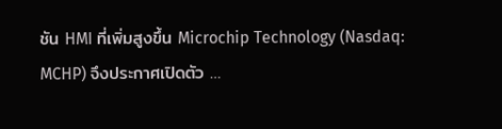ชัน HMI ที่เพิ่มสูงขึ้น Microchip Technology (Nasdaq: MCHP) จึงประกาศเปิดตัว …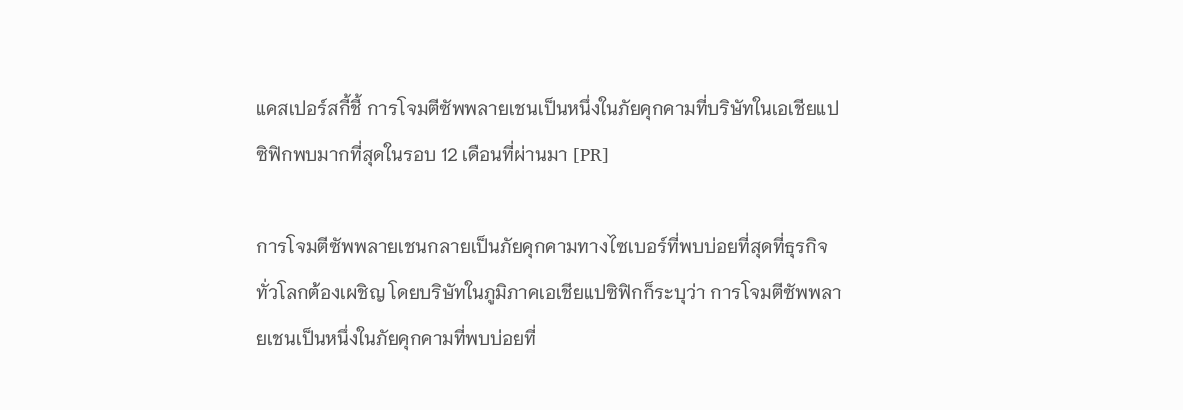แคสเปอร์สกี้ชี้ การโจมตีซัพพลายเชนเป็นหนึ่งในภัยคุกคามที่บริษัทในเอเชียแปซิฟิกพบมากที่สุดในรอบ 12 เดือนที่ผ่านมา [PR]

การโจมตีซัพพลายเชนกลายเป็นภัยคุกคามทางไซเบอร์ที่พบบ่อยที่สุดที่ธุรกิจทั่วโลกต้องเผชิญ โดยบริษัทในภูมิภาคเอเชียแปซิฟิกก็ระบุว่า การโจมตีซัพพลายเชนเป็นหนึ่งในภัยคุกคามที่พบบ่อยที่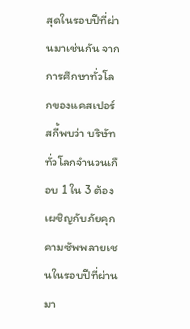สุดในรอบปีที่ผ่านมาเช่นกัน จากการศึกษาทั่วโลกของแคสเปอร์สกี้พบว่า บริษัททั่วโลกจำนวนเกือบ 1 ใน 3 ต้องเผชิญกับภัยคุกคามซัพพลายเชนในรอบปีที่ผ่านมา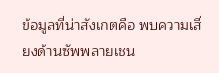ข้อมูลที่น่าสังเกตคือ พบความเสี่ยงด้านซัพพลายเชน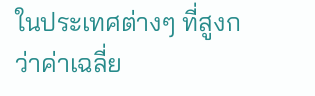ในประเทศต่างๆ ที่สูงกว่าค่าเฉลี่ย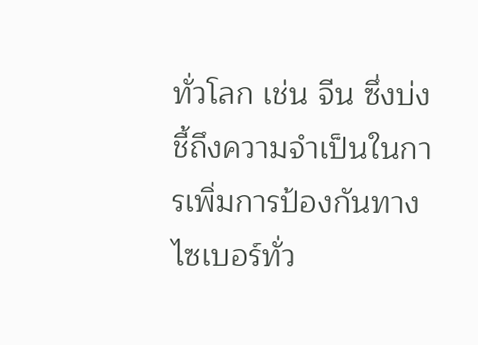ทั่วโลก เช่น จีน ซึ่งบ่งชี้ถึงความจำเป็นในการเพิ่มการป้องกันทางไซเบอร์ทั่ว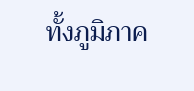ทั้งภูมิภาค